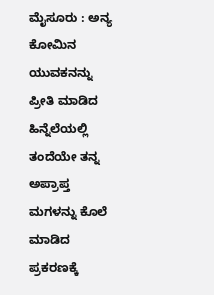ಮೈಸೂರು : ಅನ್ಯ ಕೋಮಿನ ಯುವಕನನ್ನು ಪ್ರೀತಿ ಮಾಡಿದ ಹಿನ್ನೆಲೆಯಲ್ಲಿ ತಂದೆಯೇ ತನ್ನ ಅಪ್ರಾಪ್ತ ಮಗಳನ್ನು ಕೊಲೆ ಮಾಡಿದ ಪ್ರಕರಣಕ್ಕೆ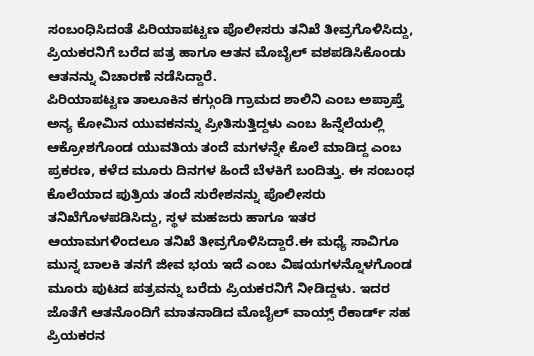ಸಂಬಂಧಿಸಿದಂತೆ ಪಿರಿಯಾಪಟ್ಟಣ ಪೊಲೀಸರು ತನಿಖೆ ತೀವ್ರಗೊಳಿಸಿದ್ದು, ಪ್ರಿಯಕರನಿಗೆ ಬರೆದ ಪತ್ರ ಹಾಗೂ ಆತನ ಮೊಬೈಲ್ ವಶಪಡಿಸಿಕೊಂಡು ಆತನನ್ನು ವಿಚಾರಣೆ ನಡೆಸಿದ್ದಾರೆ.
ಪಿರಿಯಾಪಟ್ಟಣ ತಾಲೂಕಿನ ಕಗ್ಗುಂಡಿ ಗ್ರಾಮದ ಶಾಲಿನಿ ಎಂಬ ಅಪ್ರಾಪ್ತೆ ಅನ್ಯ ಕೋಮಿನ ಯುವಕನನ್ನು ಪ್ರೀತಿಸುತ್ತಿದ್ದಳು ಎಂಬ ಹಿನ್ನೆಲೆಯಲ್ಲಿ ಆಕ್ರೋಶಗೊಂಡ ಯುವತಿಯ ತಂದೆ ಮಗಳನ್ನೇ ಕೊಲೆ ಮಾಡಿದ್ದ ಎಂಬ ಪ್ರಕರಣ, ಕಳೆದ ಮೂರು ದಿನಗಳ ಹಿಂದೆ ಬೆಳಕಿಗೆ ಬಂದಿತ್ತು. ಈ ಸಂಬಂಧ ಕೊಲೆಯಾದ ಪುತ್ರಿಯ ತಂದೆ ಸುರೇಶನನ್ನು ಪೊಲೀಸರು ತನಿಖೆಗೊಳಪಡಿಸಿದ್ದು, ಸ್ಥಳ ಮಹಜರು ಹಾಗೂ ಇತರ ಆಯಾಮಗಳಿಂದಲೂ ತನಿಖೆ ತೀವ್ರಗೊಳಿಸಿದ್ದಾರೆ.ಈ ಮಧ್ಯೆ ಸಾವಿಗೂ ಮುನ್ನ ಬಾಲಕಿ ತನಗೆ ಜೀವ ಭಯ ಇದೆ ಎಂಬ ವಿಷಯಗಳನ್ನೊಳಗೊಂಡ ಮೂರು ಪುಟದ ಪತ್ರವನ್ನು ಬರೆದು ಪ್ರಿಯಕರನಿಗೆ ನೀಡಿದ್ದಳು. ಇದರ ಜೊತೆಗೆ ಆತನೊಂದಿಗೆ ಮಾತನಾಡಿದ ಮೊಬೈಲ್ ವಾಯ್ಸ್ ರೆಕಾರ್ಡ್ ಸಹ ಪ್ರಿಯಕರನ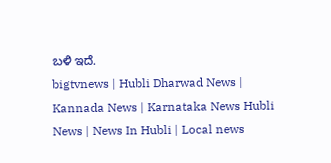ಬಳಿ ಇದೆ.
bigtvnews | Hubli Dharwad News | Kannada News | Karnataka News Hubli News | News In Hubli | Local news